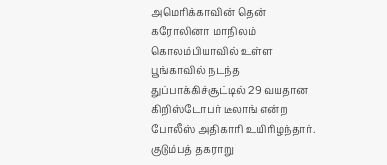அமெரிக்காவின் தென் கரோலினா மாநிலம் கொலம்பியாவில் உள்ள பூங்காவில் நடந்த துப்பாக்கிச்சூட்டில் 29 வயதான கிறிஸ்டோபர் டீலாங் என்ற போலீஸ் அதிகாரி உயிரிழந்தார்.
குடும்பத் தகராறு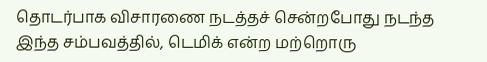தொடர்பாக விசாரணை நடத்தச் சென்றபோது நடந்த இந்த சம்பவத்தில், டெமிக் என்ற மற்றொரு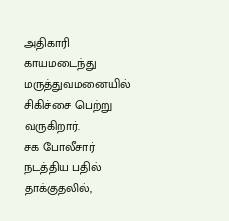அதிகாரி காயமடைந்து மருத்துவமனையில் சிகிச்சை பெற்று வருகிறார்.
சக போலீசார் நடத்திய பதில் தாக்குதலில்,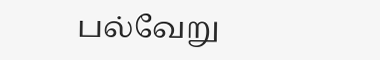பல்வேறு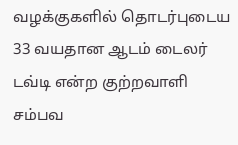வழக்குகளில் தொடர்புடைய 33 வயதான ஆடம் டைலர் டவ்டி என்ற குற்றவாளி சம்பவ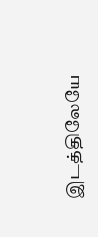இடத்திலேயே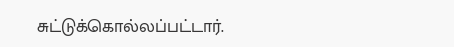சுட்டுக்கொல்லப்பட்டார்.